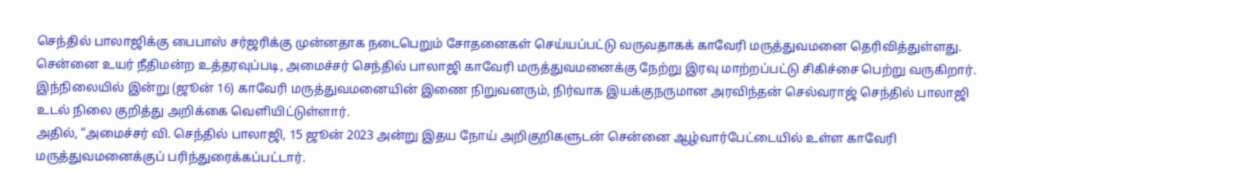செந்தில் பாலாஜிக்கு பைபாஸ் சர்ஜரிக்கு முன்னதாக நடைபெறும் சோதனைகள் செய்யப்பட்டு வருவதாகக் காவேரி மருத்துவமனை தெரிவித்துள்ளது.
சென்னை உயர் நீதிமன்ற உத்தரவுப்படி, அமைச்சர் செந்தில் பாலாஜி காவேரி மருத்துவமனைக்கு நேற்று இரவு மாற்றப்பட்டு சிகிச்சை பெற்று வருகிறார்.
இந்நிலையில் இன்று (ஜூன் 16) காவேரி மருத்துவமனையின் இணை நிறுவனரும், நிர்வாக இயக்குநருமான அரவிந்தன் செல்வராஜ் செந்தில் பாலாஜி உடல் நிலை குறித்து அறிக்கை வெளியிட்டுள்ளார்.
அதில், “அமைச்சர் வி. செந்தில் பாலாஜி, 15 ஜூன் 2023 அன்று இதய நோய் அறிகுறிகளுடன் சென்னை ஆழ்வார்பேட்டையில் உள்ள காவேரி மருத்துவமனைக்குப் பரிந்துரைக்கப்பட்டார்.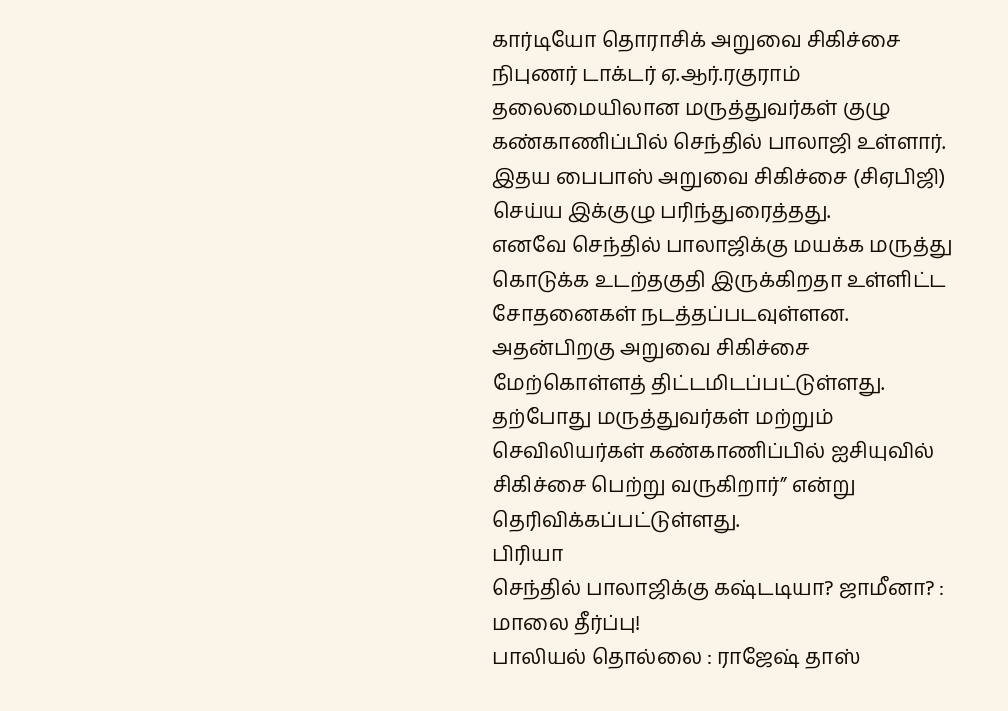கார்டியோ தொராசிக் அறுவை சிகிச்சை நிபுணர் டாக்டர் ஏ.ஆர்.ரகுராம் தலைமையிலான மருத்துவர்கள் குழு கண்காணிப்பில் செந்தில் பாலாஜி உள்ளார். இதய பைபாஸ் அறுவை சிகிச்சை (சிஏபிஜி) செய்ய இக்குழு பரிந்துரைத்தது.
எனவே செந்தில் பாலாஜிக்கு மயக்க மருத்து கொடுக்க உடற்தகுதி இருக்கிறதா உள்ளிட்ட சோதனைகள் நடத்தப்படவுள்ளன. அதன்பிறகு அறுவை சிகிச்சை மேற்கொள்ளத் திட்டமிடப்பட்டுள்ளது.
தற்போது மருத்துவர்கள் மற்றும் செவிலியர்கள் கண்காணிப்பில் ஐசியுவில் சிகிச்சை பெற்று வருகிறார்” என்று தெரிவிக்கப்பட்டுள்ளது.
பிரியா
செந்தில் பாலாஜிக்கு கஷ்டடியா? ஜாமீனா? : மாலை தீர்ப்பு!
பாலியல் தொல்லை : ராஜேஷ் தாஸ்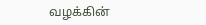வழக்கின்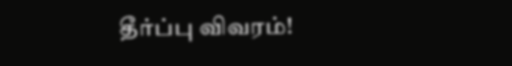தீர்ப்பு விவரம்!